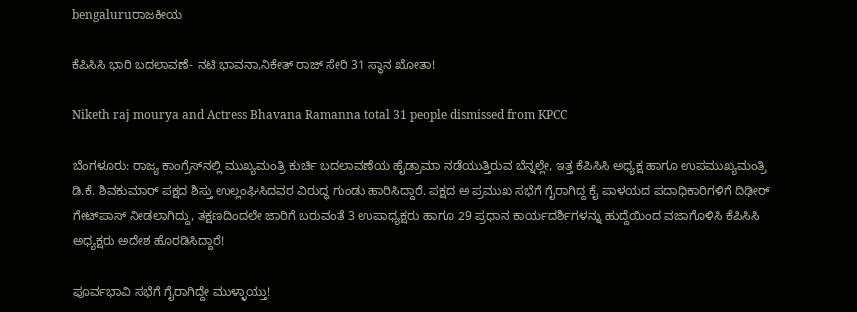bengaluruರಾಜಕೀಯ

ಕೆಪಿಸಿಸಿ ಭಾರಿ ಬದಲಾವಣೆ- ನಟಿ ಭಾವನಾ,ನಿಕೇತ್ ರಾಜ್ ಸೇರಿ 31 ಸ್ಥಾನ ಖೋತಾ!

Niketh raj mourya and Actress Bhavana Ramanna total 31 people dismissed from KPCC

ಬೆಂಗಳೂರು: ರಾಜ್ಯ ಕಾಂಗ್ರೆಸ್‌ನಲ್ಲಿ ಮುಖ್ಯಮಂತ್ರಿ ಕುರ್ಚಿ ಬದಲಾವಣೆಯ ಹೈಡ್ರಾಮಾ ನಡೆಯುತ್ತಿರುವ ಬೆನ್ನಲ್ಲೇ, ಇತ್ತ ಕೆಪಿಸಿಸಿ ಅಧ್ಯಕ್ಷ ಹಾಗೂ ಉಪಮುಖ್ಯಮಂತ್ರಿ ಡಿ.ಕೆ. ಶಿವಕುಮಾರ್ ಪಕ್ಷದ ಶಿಸ್ತು ಉಲ್ಲಂಘಿಸಿದವರ ವಿರುದ್ಧ ಗುಂಡು ಹಾರಿಸಿದ್ದಾರೆ. ಪಕ್ಷದ ಅ ಪ್ರಮುಖ ಸಭೆಗೆ ಗೈರಾಗಿದ್ದ ಕೈ ಪಾಳಯದ ಪದಾಧಿಕಾರಿಗಳಿಗೆ ದಿಢೀರ್ ಗೇಟ್‌ಪಾಸ್ ನೀಡಲಾಗಿದ್ದು, ತಕ್ಷಣದಿಂದಲೇ ಜಾರಿಗೆ ಬರುವಂತೆ 3 ಉಪಾಧ್ಯಕ್ಷರು ಹಾಗೂ 29 ಪ್ರಧಾನ ಕಾರ್ಯದರ್ಶಿಗಳನ್ನು ಹುದ್ದೆಯಿಂದ ವಜಾಗೊಳಿಸಿ ಕೆಪಿಸಿಸಿ ಅಧ್ಯಕ್ಷರು ಅದೇಶ ಹೊರಡಿಸಿದ್ದಾರೆ!

ಪೂರ್ವಭಾವಿ ಸಭೆಗೆ ಗೈರಾಗಿದ್ದೇ ಮುಳ್ಳಾಯ್ತು!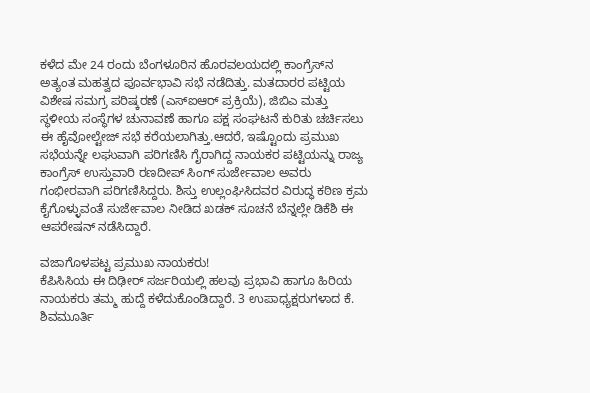ಕಳೆದ ಮೇ 24 ರಂದು ಬೆಂಗಳೂರಿನ ಹೊರವಲಯದಲ್ಲಿ ಕಾಂಗ್ರೆಸ್‌ನ ಅತ್ಯಂತ ಮಹತ್ವದ ಪೂರ್ವಭಾವಿ ಸಭೆ ನಡೆದಿತ್ತು. ಮತದಾರರ ಪಟ್ಟಿಯ ವಿಶೇಷ ಸಮಗ್ರ ಪರಿಷ್ಕರಣೆ (ಎಸ್‌ಐಆರ್ ಪ್ರಕ್ರಿಯೆ), ಜಿಬಿಎ ಮತ್ತು ಸ್ಥಳೀಯ ಸಂಸ್ಥೆಗಳ ಚುನಾವಣೆ ಹಾಗೂ ಪಕ್ಷ ಸಂಘಟನೆ ಕುರಿತು ಚರ್ಚಿಸಲು ಈ ಹೈವೋಲ್ಟೇಜ್ ಸಭೆ ಕರೆಯಲಾಗಿತ್ತು.ಆದರೆ, ಇಷ್ಟೊಂದು ಪ್ರಮುಖ ಸಭೆಯನ್ನೇ ಲಘುವಾಗಿ ಪರಿಗಣಿಸಿ ಗೈರಾಗಿದ್ದ ನಾಯಕರ ಪಟ್ಟಿಯನ್ನು ರಾಜ್ಯ ಕಾಂಗ್ರೆಸ್ ಉಸ್ತುವಾರಿ ರಣದೀಪ್ ಸಿಂಗ್ ಸುರ್ಜೇವಾಲ ಅವರು ಗಂಭೀರವಾಗಿ ಪರಿಗಣಿಸಿದ್ದರು. ಶಿಸ್ತು ಉಲ್ಲಂಘಿಸಿದವರ ವಿರುದ್ಧ ಕಠಿಣ ಕ್ರಮ ಕೈಗೊಳ್ಳುವಂತೆ ಸುರ್ಜೇವಾಲ ನೀಡಿದ ಖಡಕ್ ಸೂಚನೆ ಬೆನ್ನಲ್ಲೇ ಡಿಕೆಶಿ ಈ ಆಪರೇಷನ್ ನಡೆಸಿದ್ದಾರೆ.

ವಜಾಗೊಳಪಟ್ಟ ಪ್ರಮುಖ ನಾಯಕರು!
ಕೆಪಿಸಿಸಿಯ ಈ ದಿಢೀರ್ ಸರ್ಜರಿಯಲ್ಲಿ ಹಲವು ಪ್ರಭಾವಿ ಹಾಗೂ ಹಿರಿಯ ನಾಯಕರು ತಮ್ಮ ಹುದ್ದೆ ಕಳೆದುಕೊಂಡಿದ್ದಾರೆ. 3 ಉಪಾಧ್ಯಕ್ಷರುಗಳಾದ ಕೆ. ಶಿವಮೂರ್ತಿ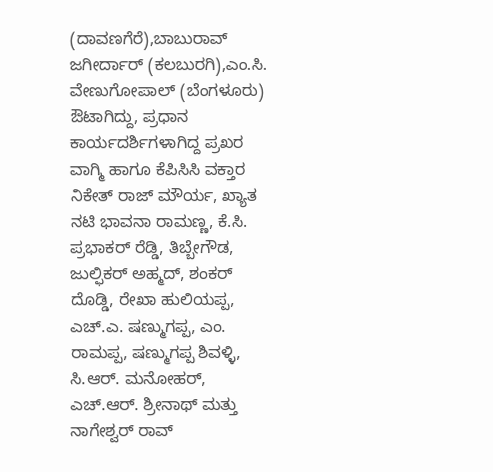(ದಾವಣಗೆರೆ),ಬಾಬುರಾವ್ ಜಗೀರ್ದಾರ್ (ಕಲಬುರಗಿ),ಎಂ.ಸಿ. ವೇಣುಗೋಪಾಲ್ (ಬೆಂಗಳೂರು) ಔಟಾಗಿದ್ದು, ಪ್ರಧಾನ ಕಾರ್ಯದರ್ಶಿಗಳಾಗಿದ್ದ ಪ್ರಖರ ವಾಗ್ಮಿ ಹಾಗೂ ಕೆಪಿಸಿಸಿ ವಕ್ತಾರ ನಿಕೇತ್ ರಾಜ್ ಮೌರ್ಯ, ಖ್ಯಾತ ನಟಿ ಭಾವನಾ ರಾಮಣ್ಣ, ಕೆ.ಸಿ. ಪ್ರಭಾಕರ್ ರೆಡ್ಡಿ, ತಿಬ್ಬೇಗೌಡ, ಜುಲ್ಫಿಕರ್ ಅಹ್ಮದ್, ಶಂಕರ್ ದೊಡ್ಡಿ, ರೇಖಾ ಹುಲಿಯಪ್ಪ, ಎಚ್.ಎ. ಷಣ್ಮುಗಪ್ಪ, ಎಂ. ರಾಮಪ್ಪ, ಷಣ್ಮುಗಪ್ಪ ಶಿವಳ್ಳಿ, ಸಿ.ಆರ್. ಮನೋಹರ್, ಎಚ್.ಆರ್. ಶ್ರೀನಾಥ್ ಮತ್ತು ನಾಗೇಶ್ವರ್ ರಾವ್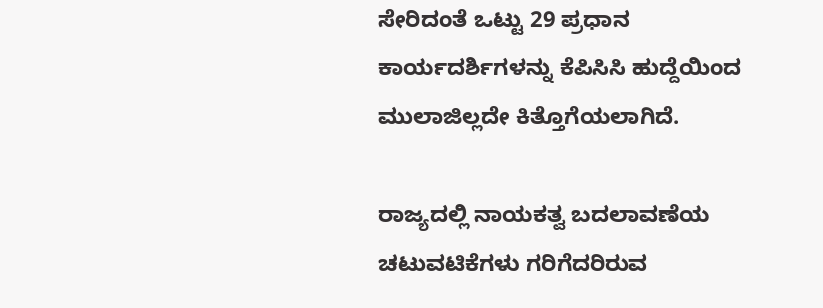ಸೇರಿದಂತೆ ಒಟ್ಟು 29 ಪ್ರಧಾನ ಕಾರ್ಯದರ್ಶಿಗಳನ್ನು ಕೆಪಿಸಿಸಿ ಹುದ್ದೆಯಿಂದ ಮುಲಾಜಿಲ್ಲದೇ ಕಿತ್ತೊಗೆಯಲಾಗಿದೆ.

ರಾಜ್ಯದಲ್ಲಿ ನಾಯಕತ್ವ ಬದಲಾವಣೆಯ ಚಟುವಟಿಕೆಗಳು ಗರಿಗೆದರಿರುವ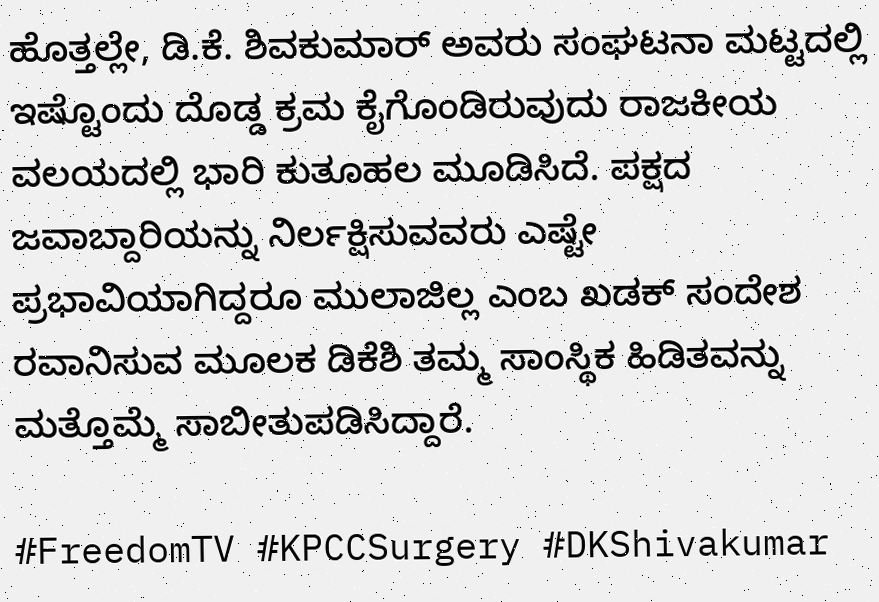ಹೊತ್ತಲ್ಲೇ, ಡಿ.ಕೆ. ಶಿವಕುಮಾರ್ ಅವರು ಸಂಘಟನಾ ಮಟ್ಟದಲ್ಲಿ ಇಷ್ಟೊಂದು ದೊಡ್ಡ ಕ್ರಮ ಕೈಗೊಂಡಿರುವುದು ರಾಜಕೀಯ ವಲಯದಲ್ಲಿ ಭಾರಿ ಕುತೂಹಲ ಮೂಡಿಸಿದೆ. ಪಕ್ಷದ ಜವಾಬ್ದಾರಿಯನ್ನು ನಿರ್ಲಕ್ಷಿಸುವವರು ಎಷ್ಟೇ ಪ್ರಭಾವಿಯಾಗಿದ್ದರೂ ಮುಲಾಜಿಲ್ಲ ಎಂಬ ಖಡಕ್ ಸಂದೇಶ ರವಾನಿಸುವ ಮೂಲಕ ಡಿಕೆಶಿ ತಮ್ಮ ಸಾಂಸ್ಥಿಕ ಹಿಡಿತವನ್ನು ಮತ್ತೊಮ್ಮೆ ಸಾಬೀತುಪಡಿಸಿದ್ದಾರೆ.

#FreedomTV #KPCCSurgery #DKShivakumar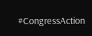#CongressAction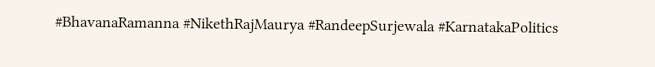#BhavanaRamanna #NikethRajMaurya #RandeepSurjewala #KarnatakaPolitics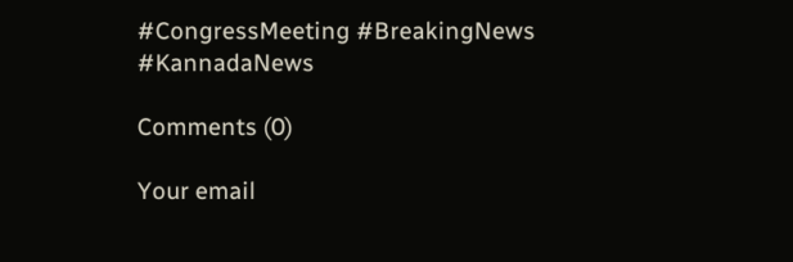#CongressMeeting #BreakingNews #KannadaNews

Comments (0)

Your email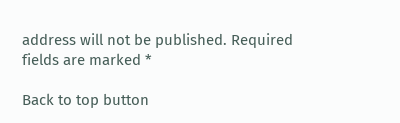address will not be published. Required fields are marked *

Back to top button